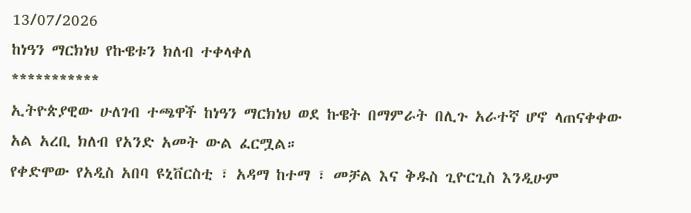13/07/2026
ከነዓን ማርክነህ የኩዌቱን ክለብ ተቀላቀለ
***********
ኢትዮጵያዊው ሁለገብ ተጫዋች ከነዓን ማርክነህ ወደ ኩዌት በማምራት በሊጉ አራተኛ ሆኖ ላጠናቀቀው አል አረቢ ክለብ የአንድ አመት ውል ፈርሟል።
የቀድሞው የአዲስ አበባ ዩኒቨርስቲ ፣ አዳማ ከተማ ፣ መቻል እና ቅዱስ ጊዮርጊስ እንዲሁም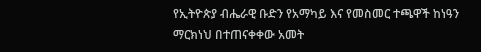የኢትዮጵያ ብሔራዊ ቡድን የአማካይ እና የመስመር ተጫዋች ከነዓን ማርክነህ በተጠናቀቀው አመት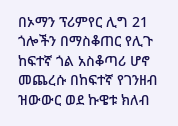በኦማን ፕሪምየር ሊግ 21 ጎሎችን በማስቆጠር የሊጉ ከፍተኛ ጎል አስቆጣሪ ሆኖ መጨረሱ በከፍተኛ የገንዘብ ዝውውር ወደ ኩዌቱ ክለብ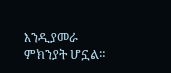እንዲያመራ ምክንያት ሆኗል።